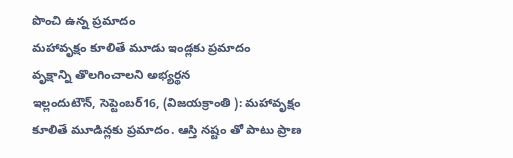పొంచి ఉన్న ప్రమాదం
మహావృక్షం కూలితే మూడు ఇండ్లకు ప్రమాదం
వృక్షాన్ని తొలగించాలని అభ్యర్థన
ఇల్లందుటౌన్, సెప్టెంబర్16, (విజయక్రాంతి ): మహావృక్షం కూలితే మూడిన్లకు ప్రమాదం. ఆస్తి నష్టం తో పాటు ప్రాణ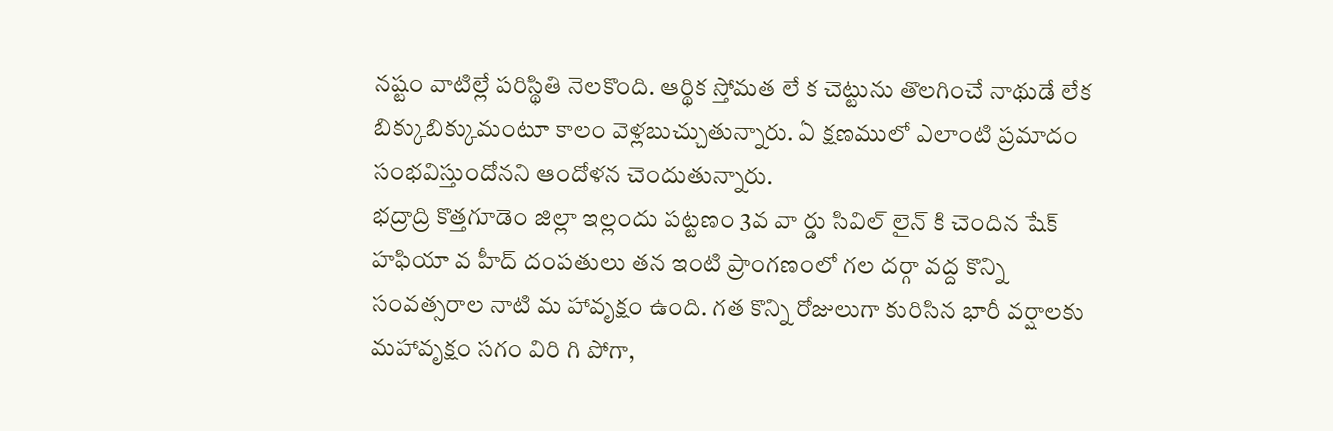నష్టం వాటిల్లే పరిస్థితి నెలకొంది. ఆర్థిక స్తోమత లే క చెట్టును తొలగించే నాథుడే లేక బిక్కుబిక్కుమంటూ కాలం వెళ్లబుచ్చుతున్నారు. ఏ క్షణములో ఎలాంటి ప్రమాదం సంభవిస్తుందోనని ఆందోళన చెందుతున్నారు.
భద్రాద్రి కొత్తగూడెం జిల్లా ఇల్లందు పట్టణం 3వ వా ర్డు సివిల్ లైన్ కి చెందిన షేక్ హఫియా వ హీద్ దంపతులు తన ఇంటి ప్రాంగణంలో గల దర్గా వద్ద కొన్ని సంవత్సరాల నాటి మ హావృక్షం ఉంది. గత కొన్ని రోజులుగా కురిసిన భారీ వర్షాలకు మహావృక్షం సగం విరి గి పోగా,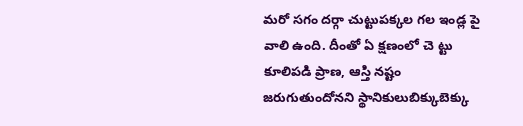మరో సగం దర్గా చుట్టుపక్కల గల ఇండ్ల పై వాలి ఉంది. దీంతో ఏ క్షణంలో చె ట్టు కూలిపడి ప్రాణ, ఆస్తి నష్టం జరుగుతుందోనని స్థానికులుబిక్కుబెక్కు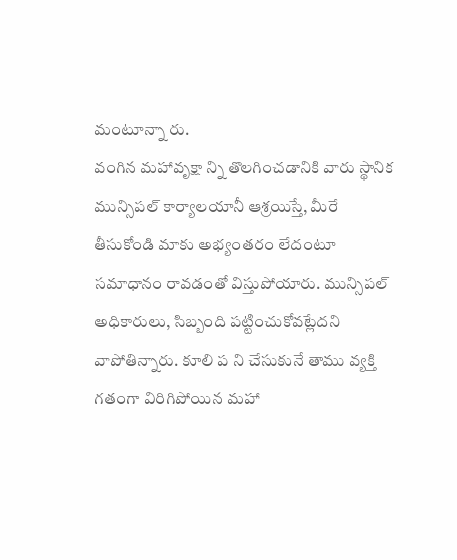మంటూన్నా రు.
వంగిన మహావృక్షా న్ని తొలగించడానికి వారు స్థానిక మున్సిపల్ కార్యాలయానీ ఆశ్రయిస్తే, మీరే తీసుకోండి మాకు అభ్యంతరం లేదంటూ సమాధానం రావడంతో విస్తుపోయారు. మున్సిపల్ అధికారులు, సిబ్బంది పట్టించుకోవట్లేదని వాపోతిన్నారు. కూలి ప ని చేసుకునే తాము వ్యక్తి గతంగా విరిగిపోయిన మహా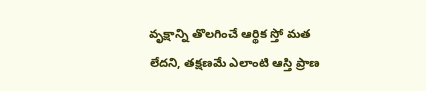వృక్షాన్ని తొలగించే ఆర్థిక స్తో మత లేదని, తక్షణమే ఎలాంటి ఆస్తి ప్రాణ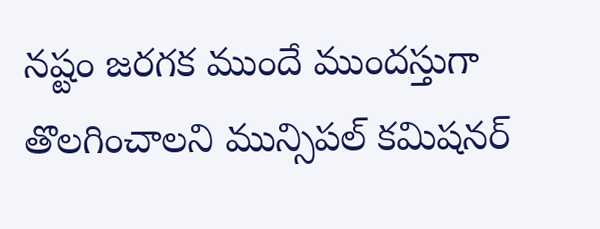నష్టం జరగక ముందే ముందస్తుగా తొలగించాలని మున్సిపల్ కమిషనర్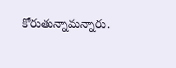కోరుతున్నామన్నారు.